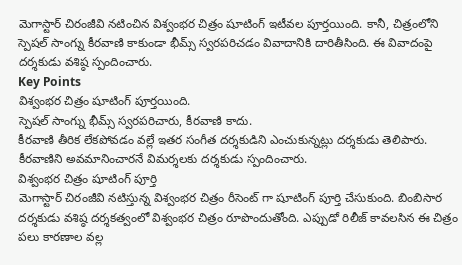మెగాస్టార్ చిరంజీవి నటించిన విశ్వంభర చిత్రం షూటింగ్ ఇటీవల పూర్తయింది. కానీ, చిత్రంలోని స్పెషల్ సాంగ్ను కీరవాణి కాకుండా భీమ్స్ స్వరపరిచడం వివాదానికి దారితీసింది. ఈ వివాదంపై దర్శకుడు వశిష్ఠ స్పందించారు.
Key Points
విశ్వంభర చిత్రం షూటింగ్ పూర్తయింది.
స్పెషల్ సాంగ్ను భీమ్స్ స్వరపరిచారు, కీరవాణి కాదు.
కీరవాణి తీరిక లేకపోవడం వల్లే ఇతర సంగీత దర్శకుడిని ఎంచుకున్నట్లు దర్శకుడు తెలిపారు.
కీరవాణిని అవమానించారనే విమర్శలకు దర్శకుడు స్పందించారు.
విశ్వంభర చిత్రం షూటింగ్ పూర్తి
మెగాస్టార్ చిరంజీవి నటిస్తున్న విశ్వంభర చిత్రం రీసెంట్ గా షూటింగ్ పూర్తి చేసుకుంది. బింబిసార దర్శకుడు వశిష్ఠ దర్శకత్వంలో విశ్వంభర చిత్రం రూపొందుతోంది. ఎప్పుడో రిలీజ్ కావలసిన ఈ చిత్రం పలు కారణాల వల్ల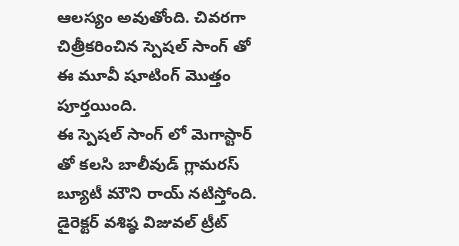ఆలస్యం అవుతోంది. చివరగా చిత్రీకరించిన స్పెషల్ సాంగ్ తో ఈ మూవీ షూటింగ్ మొత్తం పూర్తయింది.
ఈ స్పెషల్ సాంగ్ లో మెగాస్టార్ తో కలసి బాలీవుడ్ గ్లామరస్ బ్యూటీ మౌని రాయ్ నటిస్తోంది. డైరెక్టర్ వశిష్ఠ విజువల్ ట్రీట్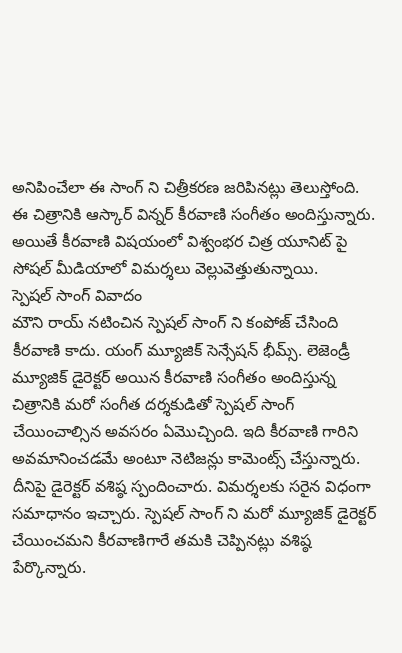అనిపించేలా ఈ సాంగ్ ని చిత్రీకరణ జరిపినట్లు తెలుస్తోంది. ఈ చిత్రానికి ఆస్కార్ విన్నర్ కీరవాణి సంగీతం అందిస్తున్నారు. అయితే కీరవాణి విషయంలో విశ్వంభర చిత్ర యూనిట్ పై సోషల్ మీడియాలో విమర్శలు వెల్లువెత్తుతున్నాయి.
స్పెషల్ సాంగ్ వివాదం
మౌని రాయ్ నటించిన స్పెషల్ సాంగ్ ని కంపోజ్ చేసింది కీరవాణి కాదు. యంగ్ మ్యూజిక్ సెన్సేషన్ భీమ్స్. లెజెండ్రీ మ్యూజిక్ డైరెక్టర్ అయిన కీరవాణి సంగీతం అందిస్తున్న చిత్రానికి మరో సంగీత దర్శకుడితో స్పెషల్ సాంగ్ చేయించాల్సిన అవసరం ఏమొచ్చింది. ఇది కీరవాణి గారిని అవమానించడమే అంటూ నెటిజన్లు కామెంట్స్ చేస్తున్నారు.
దీనిపై డైరెక్టర్ వశిష్ఠ స్పందించారు. విమర్శలకు సరైన విధంగా సమాధానం ఇచ్చారు. స్పెషల్ సాంగ్ ని మరో మ్యూజిక్ డైరెక్టర్ చేయించమని కీరవాణిగారే తమకి చెప్పినట్లు వశిష్ఠ పేర్కొన్నారు.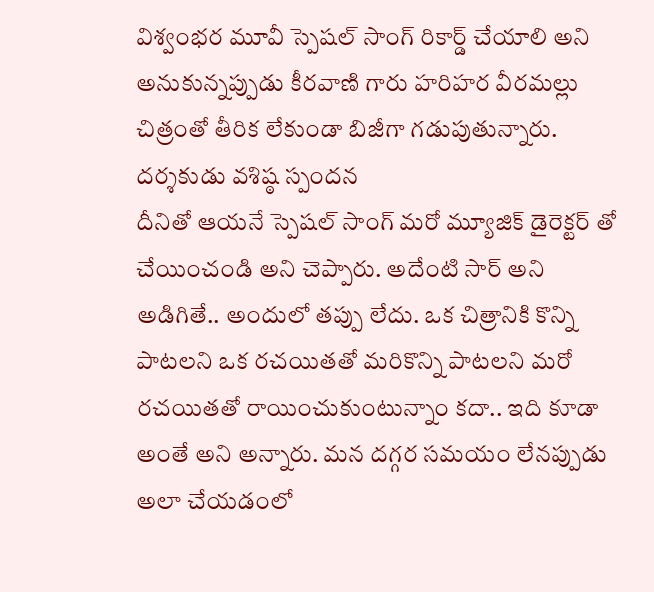విశ్వంభర మూవీ స్పెషల్ సాంగ్ రికార్డ్ చేయాలి అని అనుకున్నప్పుడు కీరవాణి గారు హరిహర వీరమల్లు చిత్రంతో తీరిక లేకుండా బిజీగా గడుపుతున్నారు.
దర్శకుడు వశిష్ఠ స్పందన
దీనితో ఆయనే స్పెషల్ సాంగ్ మరో మ్యూజిక్ డైరెక్టర్ తో చేయించండి అని చెప్పారు. అదేంటి సార్ అని అడిగితే.. అందులో తప్పు లేదు. ఒక చిత్రానికి కొన్ని పాటలని ఒక రచయితతో మరికొన్ని పాటలని మరో రచయితతో రాయించుకుంటున్నాం కదా.. ఇది కూడా అంతే అని అన్నారు. మన దగ్గర సమయం లేనప్పుడు అలా చేయడంలో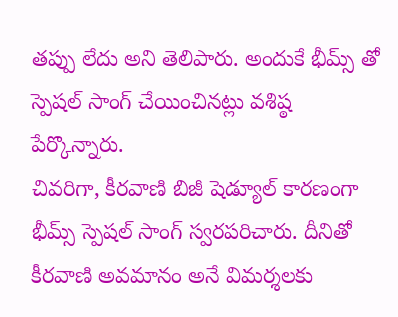తప్పు లేదు అని తెలిపారు. అందుకే భీమ్స్ తో స్పెషల్ సాంగ్ చేయించినట్లు వశిష్ఠ పేర్కొన్నారు.
చివరిగా, కీరవాణి బిజీ షెడ్యూల్ కారణంగా భీమ్స్ స్పెషల్ సాంగ్ స్వరపరిచారు. దీనితో కీరవాణి అవమానం అనే విమర్శలకు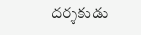దర్శకుడు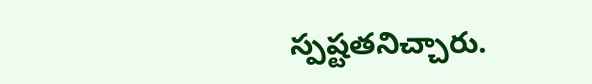స్పష్టతనిచ్చారు.